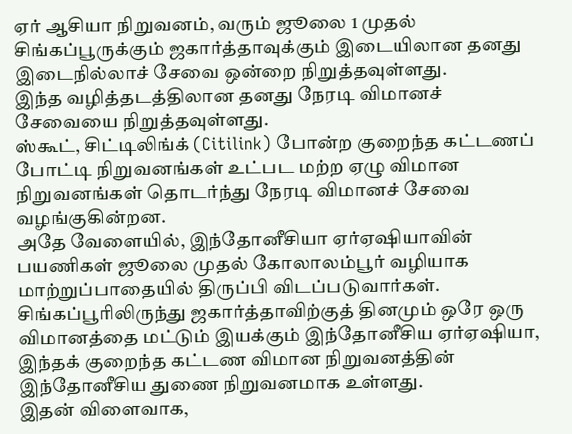ஏர் ஆசியா நிறுவனம், வரும் ஜூலை 1 முதல் சிங்கப்பூருக்கும் ஜகார்த்தாவுக்கும் இடையிலான தனது இடைநில்லாச் சேவை ஒன்றை நிறுத்தவுள்ளது.
இந்த வழித்தடத்திலான தனது நேரடி விமானச் சேவையை நிறுத்தவுள்ளது.
ஸ்கூட், சிட்டிலிங்க் (Citilink) போன்ற குறைந்த கட்டணப் போட்டி நிறுவனங்கள் உட்பட மற்ற ஏழு விமான நிறுவனங்கள் தொடர்ந்து நேரடி விமானச் சேவை வழங்குகின்றன.
அதே வேளையில், இந்தோனீசியா ஏர்ஏஷியாவின் பயணிகள் ஜூலை முதல் கோலாலம்பூர் வழியாக மாற்றுப்பாதையில் திருப்பி விடப்படுவார்கள்.
சிங்கப்பூரிலிருந்து ஜகார்த்தாவிற்குத் தினமும் ஒரே ஒரு விமானத்தை மட்டும் இயக்கும் இந்தோனீசிய ஏர்ஏஷியா, இந்தக் குறைந்த கட்டண விமான நிறுவனத்தின் இந்தோனீசிய துணை நிறுவனமாக உள்ளது.
இதன் விளைவாக,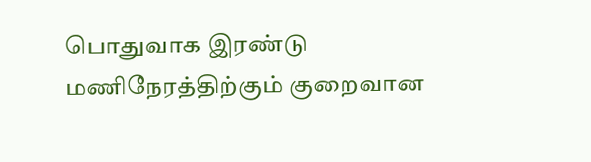பொதுவாக இரண்டு மணிநேரத்திற்கும் குறைவான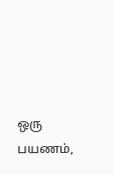ஒரு பயணம்,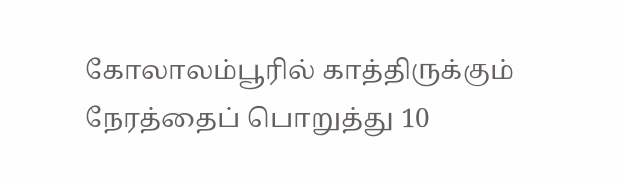கோலாலம்பூரில் காத்திருக்கும் நேரத்தைப் பொறுத்து 10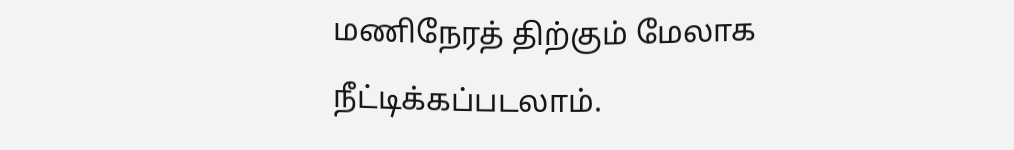மணிநேரத் திற்கும் மேலாக நீட்டிக்கப்படலாம்.